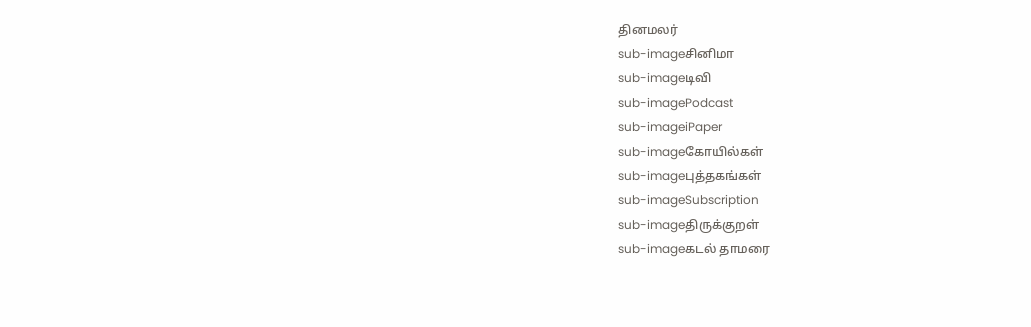தினமலர்
sub-imageசினிமா
sub-imageடிவி
sub-imagePodcast
sub-imageiPaper
sub-imageகோயில்கள்
sub-imageபுத்தகங்கள்
sub-imageSubscription
sub-imageதிருக்குறள்
sub-imageகடல் தாமரை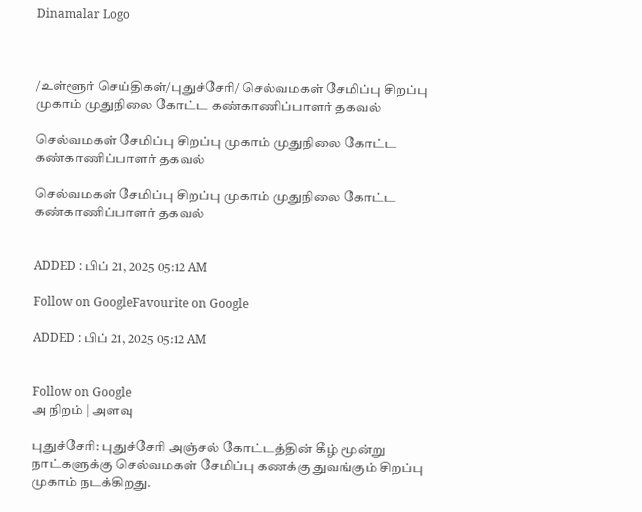Dinamalar Logo



/உள்ளூர் செய்திகள்/புதுச்சேரி/ செல்வமகள் சேமிப்பு சிறப்பு முகாம் முதுநிலை கோட்ட கண்காணிப்பாளர் தகவல்

செல்வமகள் சேமிப்பு சிறப்பு முகாம் முதுநிலை கோட்ட கண்காணிப்பாளர் தகவல்

செல்வமகள் சேமிப்பு சிறப்பு முகாம் முதுநிலை கோட்ட கண்காணிப்பாளர் தகவல்


ADDED : பிப் 21, 2025 05:12 AM

Follow on GoogleFavourite on Google

ADDED : பிப் 21, 2025 05:12 AM


Follow on Google
அ நிறம் | அளவு

புதுச்சேரி: புதுச்சேரி அஞ்சல் கோட்டத்தின் கீழ் மூன்று நாட்களுக்கு செல்வமகள் சேமிப்பு கணக்கு துவங்கும் சிறப்பு முகாம் நடக்கிறது.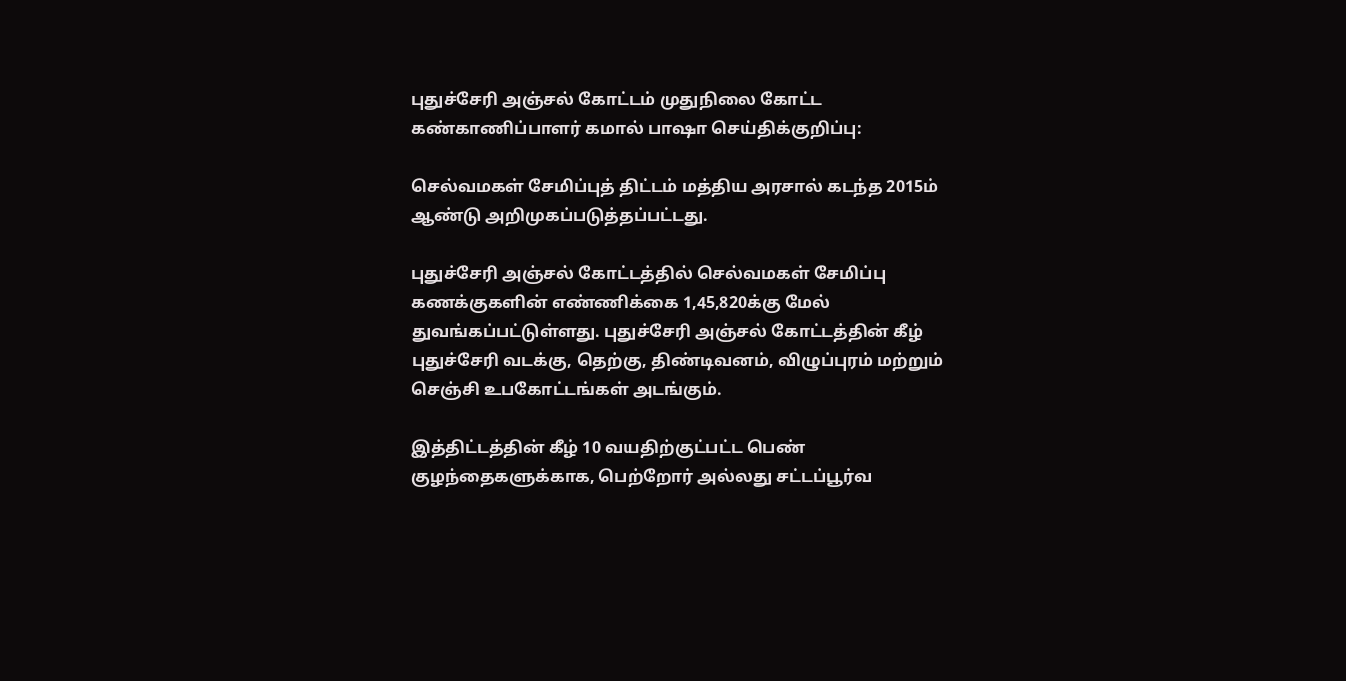புதுச்சேரி அஞ்சல் கோட்டம் முதுநிலை கோட்ட கண்காணிப்பாளர் கமால் பாஷா செய்திக்குறிப்பு:

செல்வமகள் சேமிப்புத் திட்டம் மத்திய அரசால் கடந்த 2015ம் ஆண்டு அறிமுகப்படுத்தப்பட்டது.

புதுச்சேரி அஞ்சல் கோட்டத்தில் செல்வமகள் சேமிப்பு கணக்குகளின் எண்ணிக்கை 1,45,820க்கு மேல் துவங்கப்பட்டுள்ளது. புதுச்சேரி அஞ்சல் கோட்டத்தின் கீழ் புதுச்சேரி வடக்கு, தெற்கு, திண்டிவனம், விழுப்புரம் மற்றும் செஞ்சி உபகோட்டங்கள் அடங்கும்.

இத்திட்டத்தின் கீழ் 10 வயதிற்குட்பட்ட பெண் குழந்தைகளுக்காக, பெற்றோர் அல்லது சட்டப்பூர்வ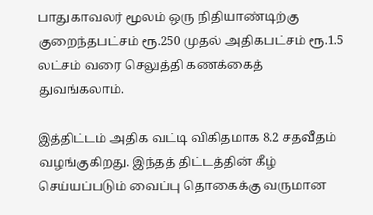பாதுகாவலர் மூலம் ஒரு நிதியாண்டிற்கு குறைந்தபட்சம் ரூ.250 முதல் அதிகபட்சம் ரூ.1.5 லட்சம் வரை செலுத்தி கணக்கைத் துவங்கலாம்.

இத்திட்டம் அதிக வட்டி விகிதமாக 8.2 சதவீதம் வழங்குகிறது. இந்தத் திட்டத்தின் கீழ் செய்யப்படும் வைப்பு தொகைக்கு வருமான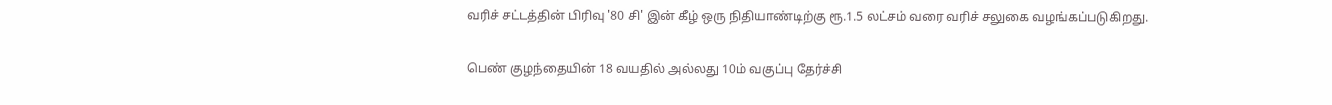வரிச் சட்டத்தின் பிரிவு '80 சி' இன் கீழ் ஒரு நிதியாண்டிற்கு ரூ.1.5 லட்சம் வரை வரிச் சலுகை வழங்கப்படுகிறது.

பெண் குழந்தையின் 18 வயதில் அல்லது 10ம் வகுப்பு தேர்ச்சி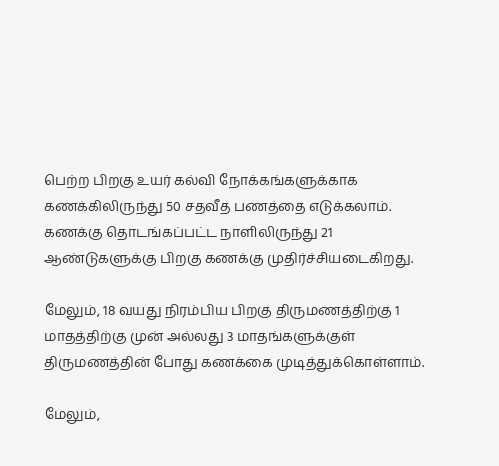பெற்ற பிறகு உயர் கல்வி நோக்கங்களுக்காக கணக்கிலிருந்து 50 சதவீத பணத்தை எடுக்கலாம். கணக்கு தொடங்கப்பட்ட நாளிலிருந்து 21 ஆண்டுகளுக்கு பிறகு கணக்கு முதிர்ச்சியடைகிறது.

மேலும், 18 வயது நிரம்பிய பிறகு திருமணத்திற்கு 1 மாதத்திற்கு முன் அல்லது 3 மாதங்களுக்குள் திருமணத்தின் போது கணக்கை முடித்துக்கொள்ளாம்.

மேலும்,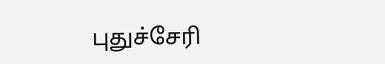புதுச்சேரி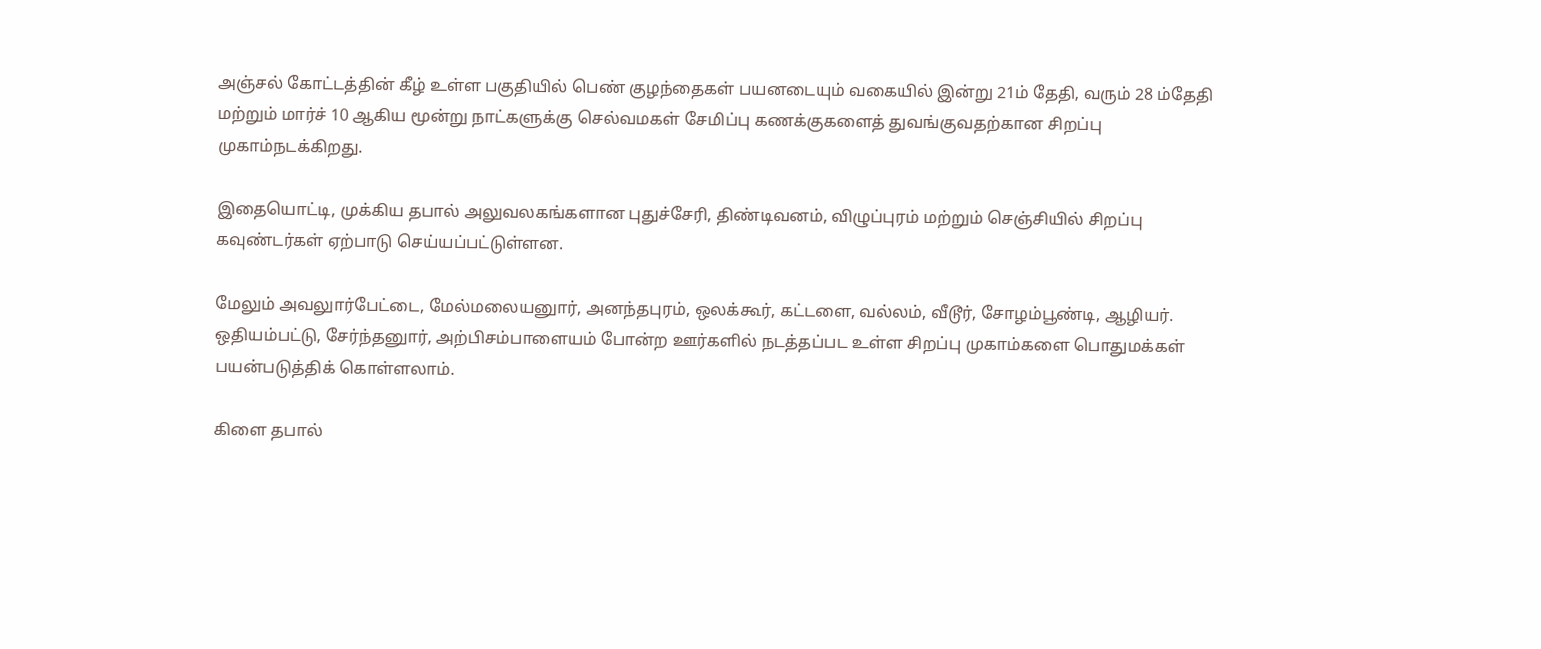அஞ்சல் கோட்டத்தின் கீழ் உள்ள பகுதியில் பெண் குழந்தைகள் பயனடையும் வகையில் இன்று 21ம் தேதி, வரும் 28 ம்தேதி மற்றும் மார்ச் 10 ஆகிய மூன்று நாட்களுக்கு செல்வமகள் சேமிப்பு கணக்குகளைத் துவங்குவதற்கான சிறப்பு முகாம்நடக்கிறது.

இதையொட்டி, முக்கிய தபால் அலுவலகங்களான புதுச்சேரி, திண்டிவனம், விழுப்புரம் மற்றும் செஞ்சியில் சிறப்பு கவுண்டர்கள் ஏற்பாடு செய்யப்பட்டுள்ளன.

மேலும் அவலுார்பேட்டை, மேல்மலையனுார், அனந்தபுரம், ஒலக்கூர், கட்டளை, வல்லம், வீடூர், சோழம்பூண்டி, ஆழியர். ஒதியம்பட்டு, சேர்ந்தனுார், அற்பிசம்பாளையம் போன்ற ஊர்களில் நடத்தப்பட உள்ள சிறப்பு முகாம்களை பொதுமக்கள் பயன்படுத்திக் கொள்ளலாம்.

கிளை தபால்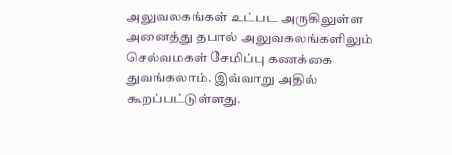அலுவலகங்கள் உட்பட அருகிலுள்ள அனைத்து தபால் அலுவகலங்களிலும் செல்வமகள் சேமிப்பு கணக்கை துவங்கலாம். இவ்வாறு அதில் கூறப்பட்டுள்ளது.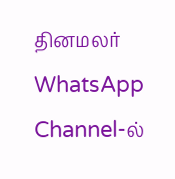தினமலர் WhatsApp Channel-ல்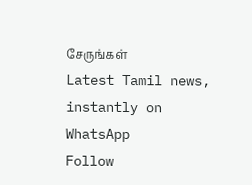சேருங்கள்
Latest Tamil news, instantly on WhatsApp
Follow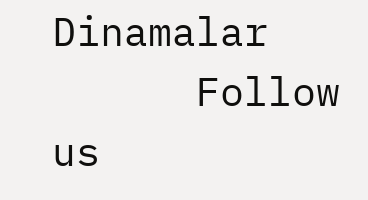Dinamalar
      Follow us